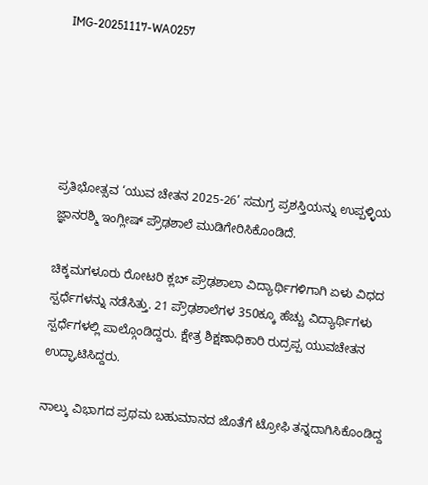IMG-20251117-WA0257





ಪ್ರತಿಭೋತ್ಸವ ‘ಯುವ ಚೇತನ 2025-26’ ಸಮಗ್ರ ಪ್ರಶಸ್ತಿಯನ್ನು ಉಪ್ಪಳ್ಳಿಯ ಜ್ಞಾನರಶ್ಮಿ ಇಂಗ್ಲೀಷ್ ಪ್ರೌಢಶಾಲೆ ಮುಡಿಗೇರಿಸಿಕೊಂಡಿದೆ.

ಚಿಕ್ಕಮಗಳೂರು ರೋಟರಿ ಕ್ಲಬ್ ಪ್ರೌಢಶಾಲಾ ವಿದ್ಯಾರ್ಥಿಗಳಿಗಾಗಿ ಏಳು ವಿಧದ ಸ್ಪರ್ಧೆಗಳನ್ನು ನಡೆಸಿತ್ತು. 21 ಪ್ರೌಢಶಾಲೆಗಳ 350ಕ್ಕೂ ಹೆಚ್ಚು ವಿದ್ಯಾರ್ಥಿಗಳು ಸ್ಪರ್ಧೆಗಳಲ್ಲಿ ಪಾಲ್ಗೊಂಡಿದ್ದರು. ಕ್ಷೇತ್ರ ಶಿಕ್ಷಣಾಧಿಕಾರಿ ರುದ್ರಪ್ಪ ಯುವಚೇತನ ಉದ್ಘಾಟಿಸಿದ್ದರು.

ನಾಲ್ಕು ವಿಭಾಗದ ಪ್ರಥಮ ಬಹುಮಾನದ ಜೊತೆಗೆ ಟ್ರೋಫಿ ತನ್ನದಾಗಿಸಿಕೊಂಡಿದ್ದ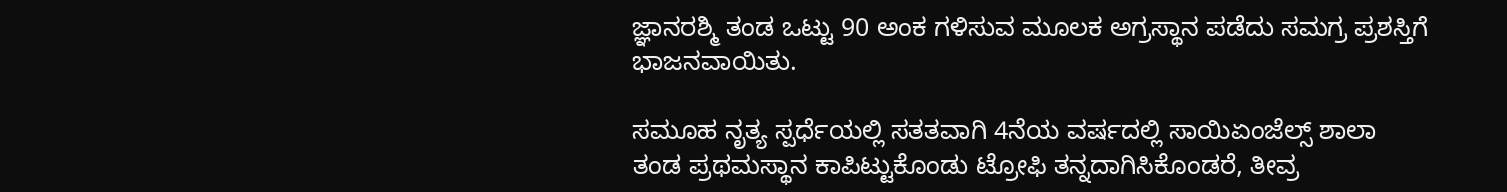ಜ್ಞಾನರಶ್ಮಿ ತಂಡ ಒಟ್ಟು 90 ಅಂಕ ಗಳಿಸುವ ಮೂಲಕ ಅಗ್ರಸ್ಥಾನ ಪಡೆದು ಸಮಗ್ರ ಪ್ರಶಸ್ತಿಗೆ ಭಾಜನವಾಯಿತು.

ಸಮೂಹ ನೃತ್ಯ ಸ್ಪರ್ಧೆಯಲ್ಲಿ ಸತತವಾಗಿ 4ನೆಯ ವರ್ಷದಲ್ಲಿ ಸಾಯಿಏಂಜೆಲ್ಸ್ ಶಾಲಾ ತಂಡ ಪ್ರಥಮಸ್ಥಾನ ಕಾಪಿಟ್ಟುಕೊಂಡು ಟ್ರೋಫಿ ತನ್ನದಾಗಿಸಿಕೊಂಡರೆ, ತೀವ್ರ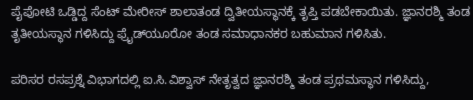ಪೈಪೋಟಿ ಒಡ್ಡಿದ್ದ ಸೆಂಟ್ ಮೇರೀಸ್ ಶಾಲಾತಂಡ ದ್ವಿತೀಯಸ್ಥಾನಕ್ಕೆ ತೃಪ್ತಿ ಪಡಬೇಕಾಯಿತು. ಜ್ಞಾನರಶ್ಮಿ ತಂಡ ತೃತೀಯಸ್ಥಾನ ಗಳಿಸಿದ್ದು ಫ್ರೈಡ್‍ಯೂರೋ ತಂಡ ಸಮಾಧಾನಕರ ಬಹುಮಾನ ಗಳಿಸಿತು.

ಪರಿಸರ ರಸಪ್ರಶ್ನೆ ವಿಭಾಗದಲ್ಲಿ ಐ.ಸಿ.ವಿಶ್ವಾಸ್ ನೇತೃತ್ವದ ಜ್ಞಾನರಶ್ಮಿ ತಂಡ ಪ್ರಥಮಸ್ಥಾನ ಗಳಿಸಿದ್ದು,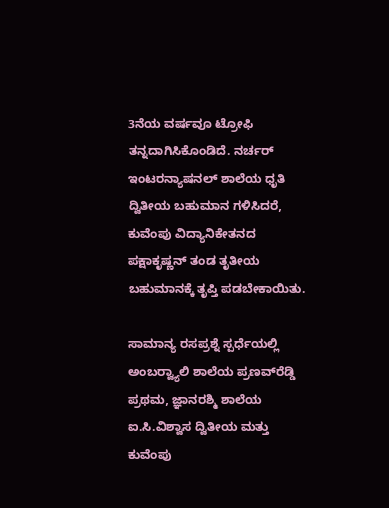3ನೆಯ ವರ್ಷವೂ ಟ್ರೋಫಿ ತನ್ನದಾಗಿಸಿಕೊಂಡಿದೆ. ನರ್ಚರ್ ಇಂಟರನ್ಯಾಷನಲ್ ಶಾಲೆಯ ಧೃತಿ ದ್ವಿತೀಯ ಬಹುಮಾನ ಗಳಿಸಿದರೆ, ಕುವೆಂಪು ವಿದ್ಯಾನಿಕೇತನದ ಪಕ್ಷಾಕೃಷ್ಣನ್ ತಂಡ ತೃತೀಯ ಬಹುಮಾನಕ್ಕೆ ತೃಪ್ತಿ ಪಡಬೇಕಾಯಿತು.

ಸಾಮಾನ್ಯ ರಸಪ್ರಶ್ನೆ ಸ್ಪರ್ಧೆಯಲ್ಲಿ ಅಂಬರ್‍ವ್ಯಾಲಿ ಶಾಲೆಯ ಪ್ರಣವ್‍ರೆಡ್ಡಿ ಪ್ರಥಮ, ಜ್ಞಾನರಶ್ಮಿ ಶಾಲೆಯ ಐ.ಸಿ.ವಿಶ್ವಾಸ ದ್ವಿತೀಯ ಮತ್ತು ಕುವೆಂಪು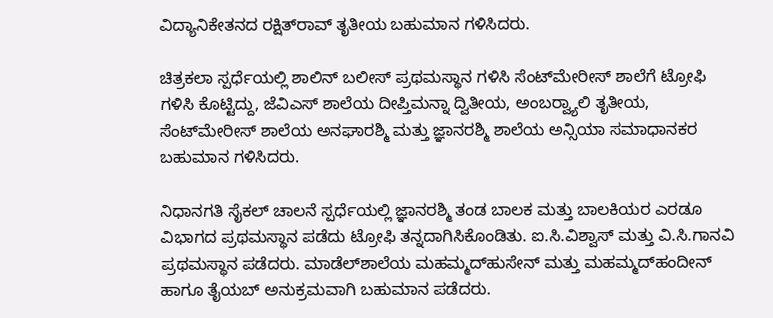ವಿದ್ಯಾನಿಕೇತನದ ರಕ್ಷಿತ್‍ರಾವ್ ತೃತೀಯ ಬಹುಮಾನ ಗಳಿಸಿದರು.

ಚಿತ್ರಕಲಾ ಸ್ಪರ್ಧೆಯಲ್ಲಿ ಶಾಲಿನ್ ಬಲೀಸ್ ಪ್ರಥಮಸ್ಥಾನ ಗಳಿಸಿ ಸೆಂಟ್‍ಮೇರೀಸ್ ಶಾಲೆಗೆ ಟ್ರೋಫಿ ಗಳಿಸಿ ಕೊಟ್ಟಿದ್ದು, ಜೆವಿಎಸ್ ಶಾಲೆಯ ದೀಪ್ತಿಮನ್ನಾ ದ್ವಿತೀಯ, ಅಂಬರ್‍ವ್ಯಾಲಿ ತೃತೀಯ, ಸೆಂಟ್‍ಮೇರೀಸ್ ಶಾಲೆಯ ಅನಘಾರಶ್ಮಿ ಮತ್ತು ಜ್ಞಾನರಶ್ಮಿ ಶಾಲೆಯ ಅನ್ಸಿಯಾ ಸಮಾಧಾನಕರ ಬಹುಮಾನ ಗಳಿಸಿದರು.

ನಿಧಾನಗತಿ ಸೈಕಲ್ ಚಾಲನೆ ಸ್ಪರ್ಧೆಯಲ್ಲಿ ಜ್ಞಾನರಶ್ಮಿ ತಂಡ ಬಾಲಕ ಮತ್ತು ಬಾಲಕಿಯರ ಎರಡೂ ವಿಭಾಗದ ಪ್ರಥಮಸ್ಥಾನ ಪಡೆದು ಟ್ರೋಫಿ ತನ್ನದಾಗಿಸಿಕೊಂಡಿತು. ಐ.ಸಿ.ವಿಶ್ವಾಸ್ ಮತ್ತು ವಿ.ಸಿ.ಗಾನವಿ ಪ್ರಥಮಸ್ಥಾನ ಪಡೆದರು. ಮಾಡೆಲ್‍ಶಾಲೆಯ ಮಹಮ್ಮದ್‍ಹುಸೇನ್ ಮತ್ತು ಮಹಮ್ಮದ್‍ಹಂದೀನ್ ಹಾಗೂ ತೈಯಬ್ ಅನುಕ್ರಮವಾಗಿ ಬಹುಮಾನ ಪಡೆದರು.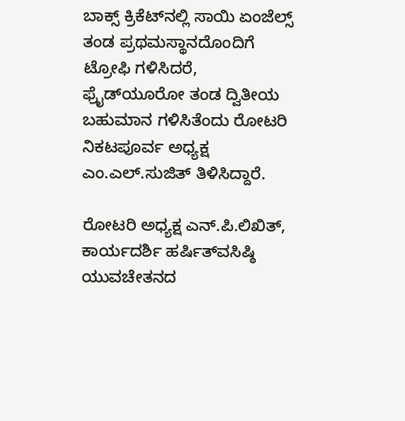ಬಾಕ್ಸ್ ಕ್ರಿಕೆಟ್‍ನಲ್ಲಿ ಸಾಯಿ ಏಂಜೆಲ್ಸ್ ತಂಡ ಪ್ರಥಮಸ್ಥಾನದೊಂದಿಗೆ ಟ್ರೋಫಿ ಗಳಿಸಿದರೆ, ಫ್ರೈಡ್‍ಯೂರೋ ತಂಡ ದ್ವಿತೀಯ ಬಹುಮಾನ ಗಳಿಸಿತೆಂದು ರೋಟರಿ ನಿಕಟಪೂರ್ವ ಅಧ್ಯಕ್ಷ ಎಂ.ಎಲ್.ಸುಜಿತ್ ತಿಳಿಸಿದ್ದಾರೆ.

ರೋಟರಿ ಅಧ್ಯಕ್ಷ ಎನ್.ಪಿ.ಲಿಖಿತ್, ಕಾರ್ಯದರ್ಶಿ ಹರ್ಷಿತ್‍ವಸಿಷ್ಠಿ ಯುವಚೇತನದ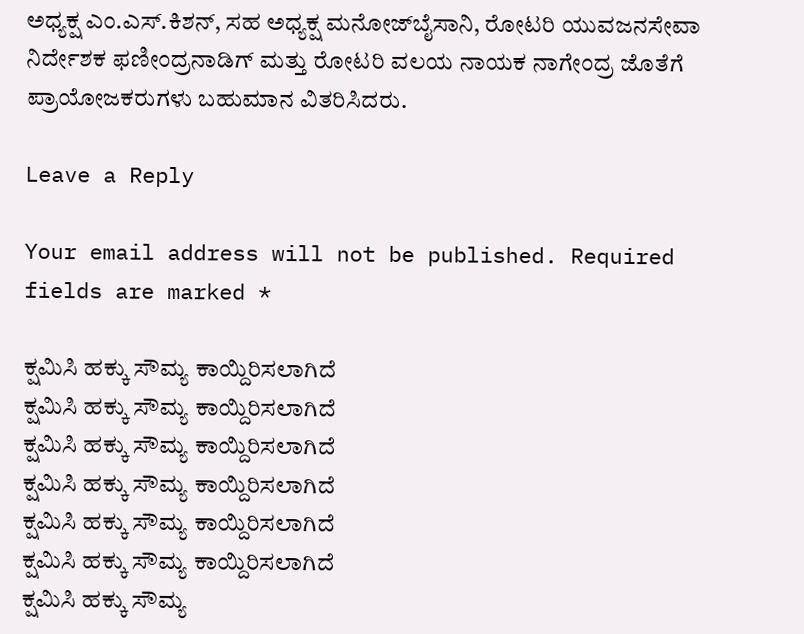ಅಧ್ಯಕ್ಷ ಎಂ.ಎಸ್.ಕಿಶನ್, ಸಹ ಅಧ್ಯಕ್ಷ ಮನೋಜ್‍ಬೈಸಾನಿ, ರೋಟರಿ ಯುವಜನಸೇವಾ ನಿರ್ದೇಶಕ ಫಣೀಂದ್ರನಾಡಿಗ್ ಮತ್ತು ರೋಟರಿ ವಲಯ ನಾಯಕ ನಾಗೇಂದ್ರ ಜೊತೆಗೆ ಪ್ರಾಯೋಜಕರುಗಳು ಬಹುಮಾನ ವಿತರಿಸಿದರು.

Leave a Reply

Your email address will not be published. Required fields are marked *

ಕ್ಷಮಿಸಿ ಹಕ್ಕು ಸೌಮ್ಯ ಕಾಯ್ದಿರಿಸಲಾಗಿದೆ
ಕ್ಷಮಿಸಿ ಹಕ್ಕು ಸೌಮ್ಯ ಕಾಯ್ದಿರಿಸಲಾಗಿದೆ
ಕ್ಷಮಿಸಿ ಹಕ್ಕು ಸೌಮ್ಯ ಕಾಯ್ದಿರಿಸಲಾಗಿದೆ
ಕ್ಷಮಿಸಿ ಹಕ್ಕು ಸೌಮ್ಯ ಕಾಯ್ದಿರಿಸಲಾಗಿದೆ
ಕ್ಷಮಿಸಿ ಹಕ್ಕು ಸೌಮ್ಯ ಕಾಯ್ದಿರಿಸಲಾಗಿದೆ
ಕ್ಷಮಿಸಿ ಹಕ್ಕು ಸೌಮ್ಯ ಕಾಯ್ದಿರಿಸಲಾಗಿದೆ
ಕ್ಷಮಿಸಿ ಹಕ್ಕು ಸೌಮ್ಯ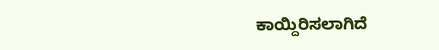ಕಾಯ್ದಿರಿಸಲಾಗಿದೆ